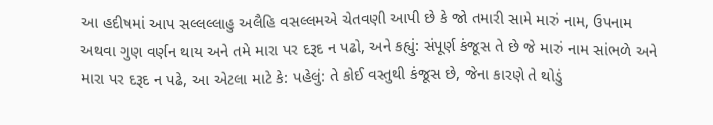આ હદીષમાં આપ સલ્લલ્લાહુ અલૈહિ વસલ્લમએ ચેતવણી આપી છે કે જો તમારી સામે મારું નામ, ઉપનામ અથવા ગુણ વર્ણન થાય અને તમે મારા પર દરૂદ ન પઢો, અને કહ્યું: સંપૂર્ણ કંજૂસ તે છે જે મારું નામ સાંભળે અને મારા પર દરૂદ ન પઢે, આ એટલા માટે કે: પહેલું: તે કોઈ વસ્તુથી કંજૂસ છે, જેના કારણે તે થોડું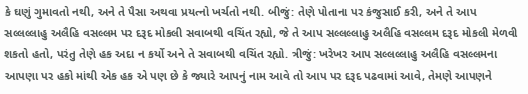કે ઘણું ગુમાવતો નથી, અને તે પૈસા અથવા પ્રયત્નો ખર્ચતો નથી. બીજું: તેણે પોતાના પર કંજુસાઈ કરી, અને તે આપ સલ્લલ્લાહુ અલૈહિ વસલ્લમ પર દરૂદ મોકલી સવાબથી વચિંત રહ્યો, જે તે આપ સલ્લલ્લાહુ અલૈહિ વસલ્લમ દરૂદ મોકલી મેળવી શકતો હતો, પરંતુ તેણે હક અદા ન કર્યો અને તે સવાબથી વચિંત રહ્યો. ત્રીજું: ખરેખર આપ સલ્લલ્લાહુ અલૈહિ વસલ્લમના આપણા પર હકો માંથી એક હક એ પણ છે કે જ્યારે આપનું નામ આવે તો આપ પર દરૂદ પઢવામાં આવે, તેમણે આપણને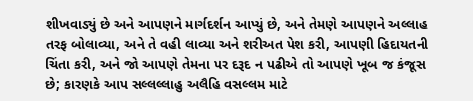શીખવાડ્યું છે અને આપણને માર્ગદર્શન આપ્યું છે, અને તેમણે આપણને અલ્લાહ તરફ બોલાવ્યા, અને તે વહી લાવ્યા અને શરીઅત પેશ કરી, આપણી હિદાયતની ચિંતા કરી, અને જો આપણે તેમના પર દરૂદ ન પઢીએ તો આપણે ખૂબ જ કંજૂસ છે; કારણકે આપ સલ્લલ્લાહુ અલૈહિ વસલ્લમ માટે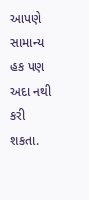આપણે સામાન્ય હક પણ અદા નથી કરી શકતા.